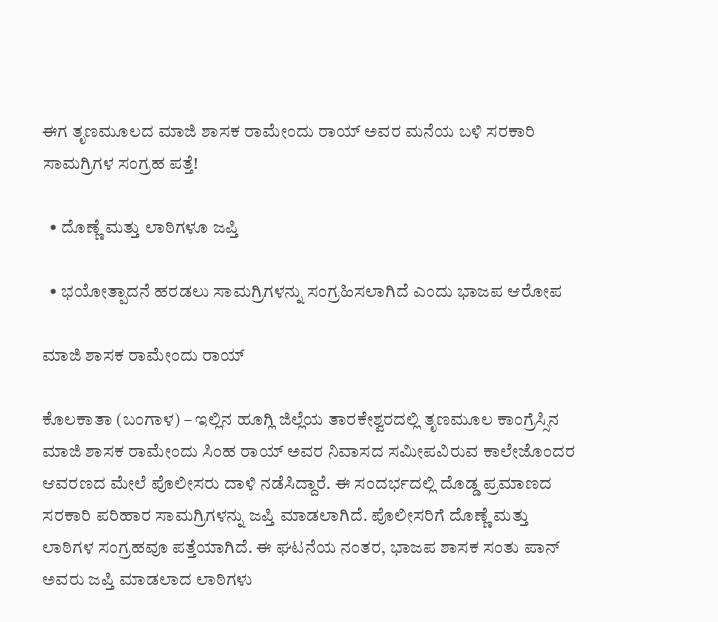ಈಗ ತೃಣಮೂಲದ ಮಾಜಿ ಶಾಸಕ ರಾಮೇಂದು ರಾಯ್ ಅವರ ಮನೆಯ ಬಳಿ ಸರಕಾರಿ ಸಾಮಗ್ರಿಗಳ ಸಂಗ್ರಹ ಪತ್ತೆ!

  • ದೊಣ್ಣೆ ಮತ್ತು ಲಾಠಿಗಳೂ ಜಪ್ತಿ

  • ಭಯೋತ್ಪಾದನೆ ಹರಡಲು ಸಾಮಗ್ರಿಗಳನ್ನು ಸಂಗ್ರಹಿಸಲಾಗಿದೆ ಎಂದು ಭಾಜಪ ಆರೋಪ

ಮಾಜಿ ಶಾಸಕ ರಾಮೇಂದು ರಾಯ್

ಕೊಲಕಾತಾ (ಬಂಗಾಳ) – ಇಲ್ಲಿನ ಹೂಗ್ಲಿ ಜಿಲ್ಲೆಯ ತಾರಕೇಶ್ವರದಲ್ಲಿ ತೃಣಮೂಲ ಕಾಂಗ್ರೆಸ್ಸಿನ ಮಾಜಿ ಶಾಸಕ ರಾಮೇಂದು ಸಿಂಹ ರಾಯ್ ಅವರ ನಿವಾಸದ ಸಮೀಪವಿರುವ ಕಾಲೇಜೊಂದರ ಆವರಣದ ಮೇಲೆ ಪೊಲೀಸರು ದಾಳಿ ನಡೆಸಿದ್ದಾರೆ. ಈ ಸಂದರ್ಭದಲ್ಲಿ ದೊಡ್ಡ ಪ್ರಮಾಣದ ಸರಕಾರಿ ಪರಿಹಾರ ಸಾಮಗ್ರಿಗಳನ್ನು ಜಪ್ತಿ ಮಾಡಲಾಗಿದೆ. ಪೊಲೀಸರಿಗೆ ದೊಣ್ಣೆ ಮತ್ತು ಲಾಠಿಗಳ ಸಂಗ್ರಹವೂ ಪತ್ತೆಯಾಗಿದೆ. ಈ ಘಟನೆಯ ನಂತರ, ಭಾಜಪ ಶಾಸಕ ಸಂತು ಪಾನ್ ಅವರು ಜಪ್ತಿ ಮಾಡಲಾದ ಲಾಠಿಗಳು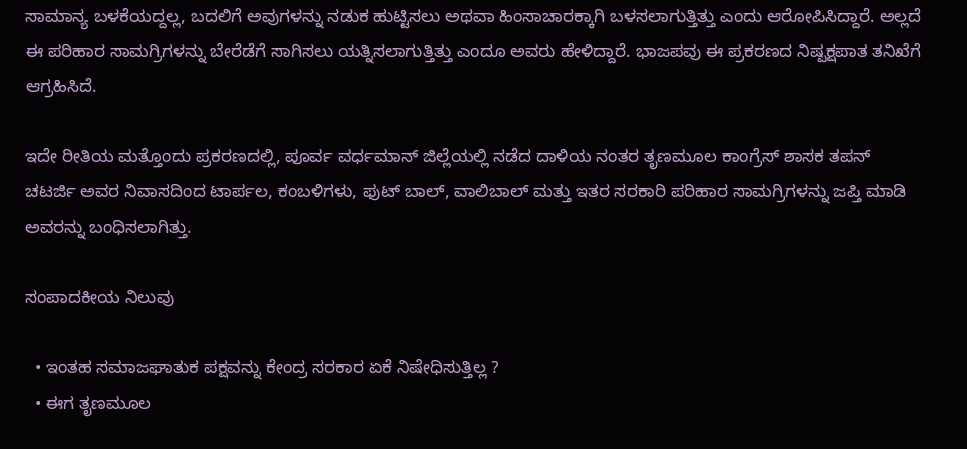ಸಾಮಾನ್ಯ ಬಳಕೆಯದ್ದಲ್ಲ, ಬದಲಿಗೆ ಅವುಗಳನ್ನು ನಡುಕ ಹುಟ್ಟಿಸಲು ಅಥವಾ ಹಿಂಸಾಚಾರಕ್ಕಾಗಿ ಬಳಸಲಾಗುತ್ತಿತ್ತು ಎಂದು ಆರೋಪಿಸಿದ್ದಾರೆ. ಅಲ್ಲದೆ ಈ ಪರಿಹಾರ ಸಾಮಗ್ರಿಗಳನ್ನು ಬೇರೆಡೆಗೆ ಸಾಗಿಸಲು ಯತ್ನಿಸಲಾಗುತ್ತಿತ್ತು ಎಂದೂ ಅವರು ಹೇಳಿದ್ದಾರೆ. ಭಾಜಪವು ಈ ಪ್ರಕರಣದ ನಿಷ್ಪಕ್ಷಪಾತ ತನಿಖೆಗೆ ಆಗ್ರಹಿಸಿದೆ.

ಇದೇ ರೀತಿಯ ಮತ್ತೊಂದು ಪ್ರಕರಣದಲ್ಲಿ, ಪೂರ್ವ ವರ್ಧಮಾನ್ ಜಿಲ್ಲೆಯಲ್ಲಿ ನಡೆದ ದಾಳಿಯ ನಂತರ ತೃಣಮೂಲ ಕಾಂಗ್ರೆಸ್ ಶಾಸಕ ತಪನ್ ಚಟರ್ಜಿ ಅವರ ನಿವಾಸದಿಂದ ಟಾರ್ಪಲ, ಕಂಬಳಿಗಳು, ಫುಟ್‌ ಬಾಲ್, ವಾಲಿಬಾಲ್ ಮತ್ತು ಇತರ ಸರಕಾರಿ ಪರಿಹಾರ ಸಾಮಗ್ರಿಗಳನ್ನು ಜಪ್ತಿ ಮಾಡಿ ಅವರನ್ನು ಬಂಧಿಸಲಾಗಿತ್ತು.

ಸಂಪಾದಕೀಯ ನಿಲುವು

  • ಇಂತಹ ಸಮಾಜಘಾತುಕ ಪಕ್ಷವನ್ನು ಕೇಂದ್ರ ಸರಕಾರ ಏಕೆ ನಿಷೇಧಿಸುತ್ತಿಲ್ಲ ?
  • ಈಗ ತೃಣಮೂಲ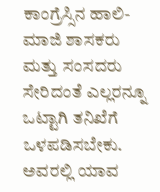ಕಾಂಗ್ರೆಸ್ಸಿನ ಹಾಲಿ-ಮಾಜಿ ಶಾಸಕರು ಮತ್ತು ಸಂಸದರು ಸೇರಿದಂತೆ ಎಲ್ಲರನ್ನೂ ಒಟ್ಟಾಗಿ ತನಿಖೆಗೆ ಒಳಪಡಿಸಬೇಕು. ಅವರಲ್ಲಿ ಯಾವ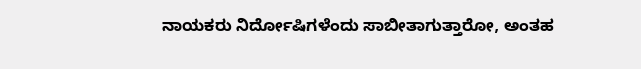ನಾಯಕರು ನಿರ್ದೋಷಿಗಳೆಂದು ಸಾಬೀತಾಗುತ್ತಾರೋ, ಅಂತಹ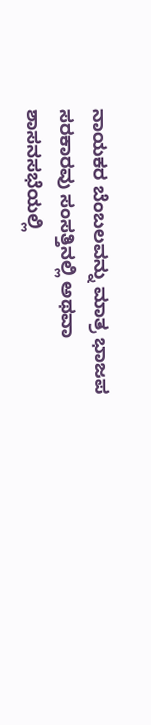ನಾಯಕರ ಬೆಂಬಲವನ್ನು ಮಾತ್ರ ಭಾಜಪ ಸರಕಾರವು ಸಂಸತ್ತಿನಲ್ಲಿ ಅಥವಾ ಶಾಸನಸಭೆಯಲ್ಲಿ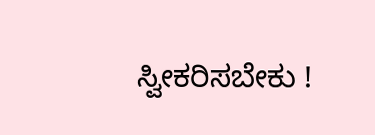ಸ್ವೀಕರಿಸಬೇಕು !